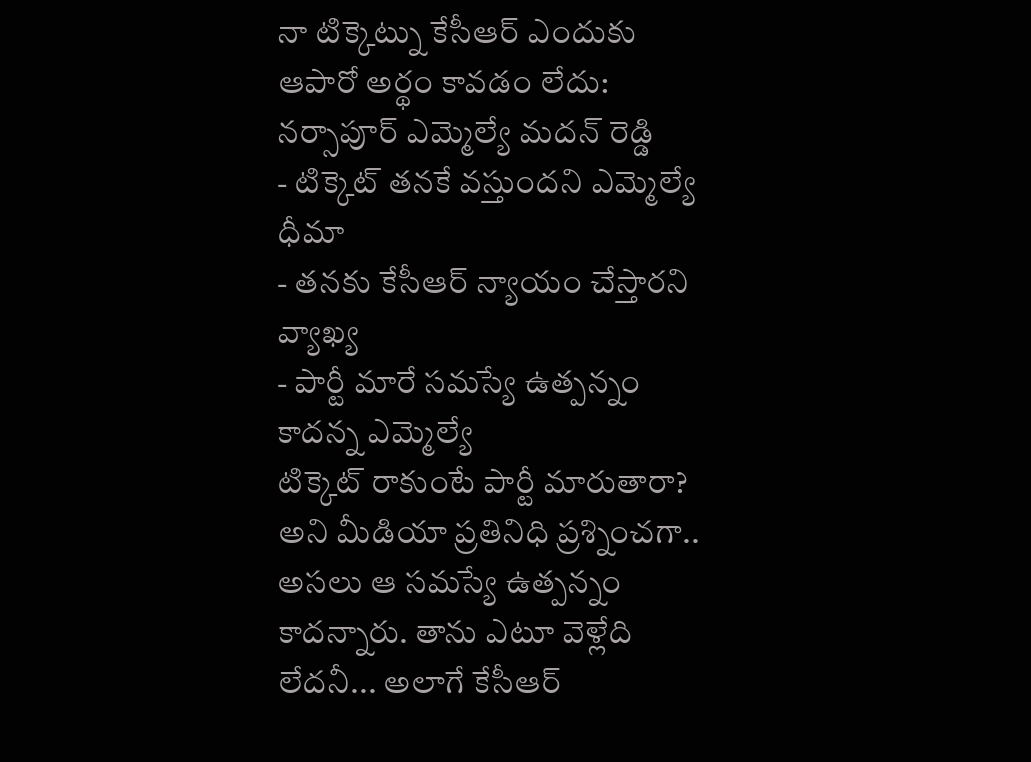నా టిక్కెట్ను కేసీఆర్ ఎందుకు ఆపారో అర్థం కావడం లేదు: నర్సాపూర్ ఎమ్మెల్యే మదన్ రెడ్డి
- టిక్కెట్ తనకే వస్తుందని ఎమ్మెల్యే ధీమా
- తనకు కేసీఆర్ న్యాయం చేస్తారని వ్యాఖ్య
- పార్టీ మారే సమస్యే ఉత్పన్నం కాదన్న ఎమ్మెల్యే
టిక్కెట్ రాకుంటే పార్టీ మారుతారా? అని మీడియా ప్రతినిధి ప్రశ్నించగా.. అసలు ఆ సమస్యే ఉత్పన్నం కాదన్నారు. తాను ఎటూ వెళ్లేది లేదనీ... అలాగే కేసీఆర్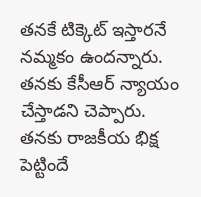తనకే టిక్కెట్ ఇస్తారనే నమ్మకం ఉందన్నారు. తనకు కేసీఆర్ న్యాయం చేస్తాడని చెప్పారు. తనకు రాజకీయ భిక్ష పెట్టిందే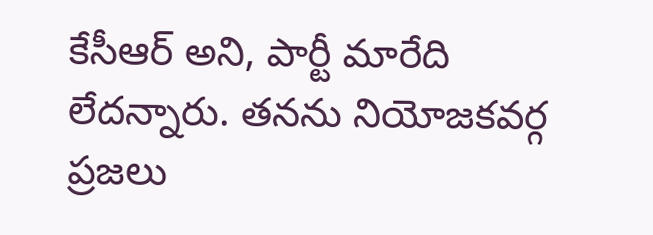కేసీఆర్ అని, పార్టీ మారేది లేదన్నారు. తనను నియోజకవర్గ ప్రజలు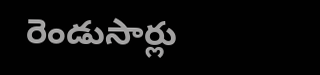రెండుసార్లు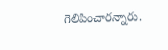గెలిపించారన్నారు.